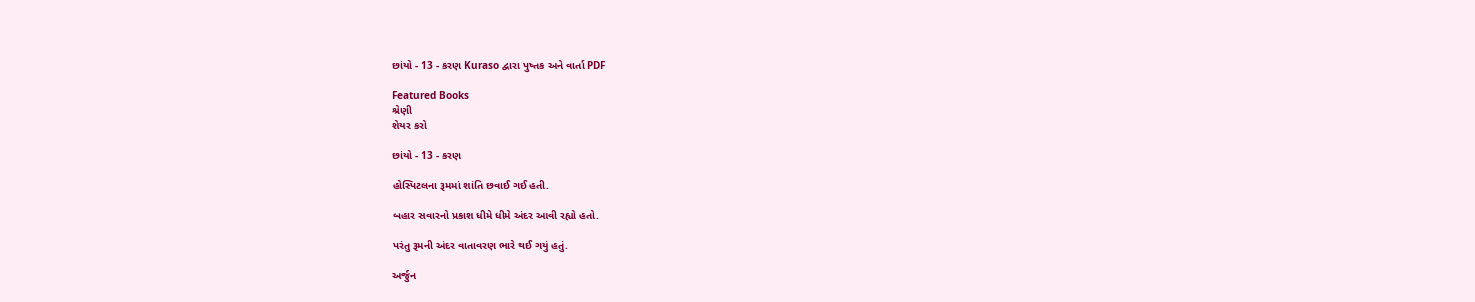છાંયો - 13 - કરણ Kuraso દ્વારા પુષ્તક અને વાર્તા PDF

Featured Books
શ્રેણી
શેયર કરો

છાંયો - 13 - કરણ

હોસ્પિટલના રૂમમાં શાંતિ છવાઈ ગઈ હતી.

બહાર સવારનો પ્રકાશ ધીમે ધીમે અંદર આવી રહ્યો હતો.

પરંતુ રૂમની અંદર વાતાવરણ ભારે થઈ ગયું હતું.

અર્જુન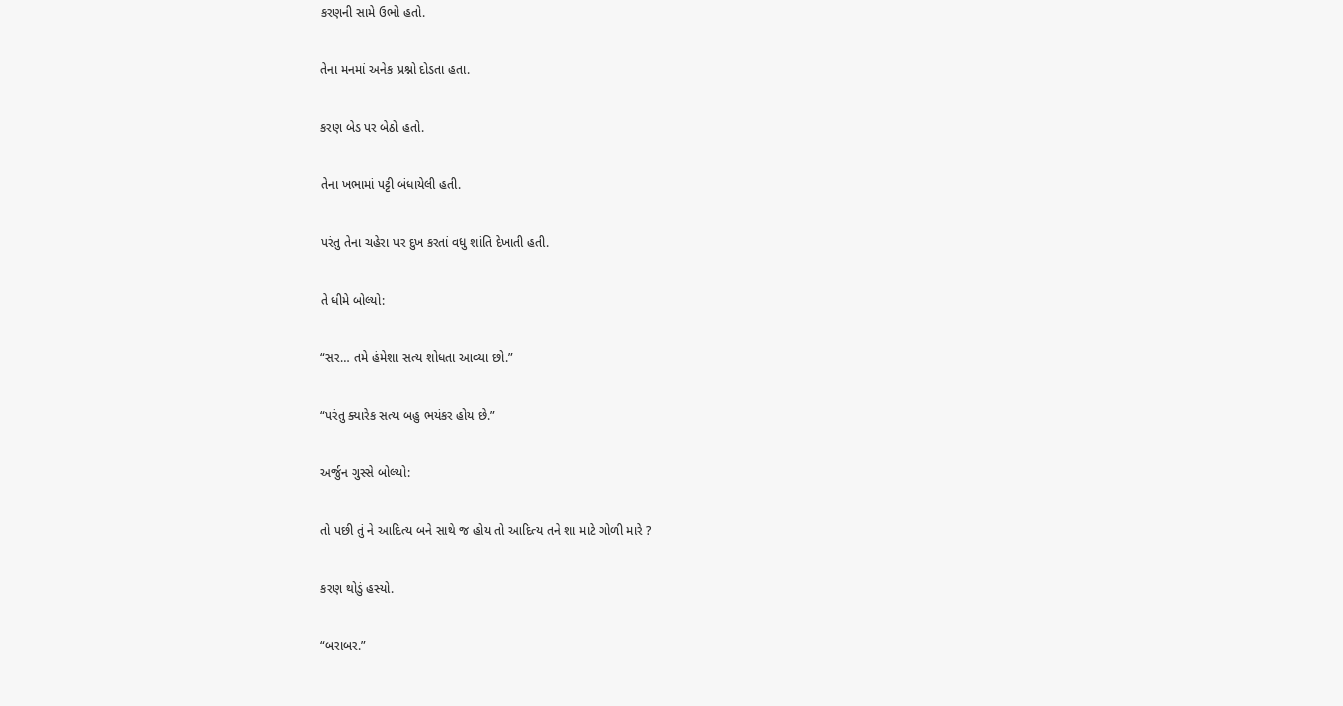કરણની સામે ઉભો હતો.

તેના મનમાં અનેક પ્રશ્નો દોડતા હતા.

કરણ બેડ પર બેઠો હતો.

તેના ખભામાં પટ્ટી બંધાયેલી હતી.

પરંતુ તેના ચહેરા પર દુખ કરતાં વધુ શાંતિ દેખાતી હતી.

તે ધીમે બોલ્યો:

“સર… તમે હંમેશા સત્ય શોધતા આવ્યા છો.”

“પરંતુ ક્યારેક સત્ય બહુ ભયંકર હોય છે.”

અર્જુન ગુસ્સે બોલ્યો:

તો પછી તું ને આદિત્ય બને સાથે જ હોય તો આદિત્ય તને શા માટે ગોળી મારે ?

કરણ થોડું હસ્યો.

“બરાબર.”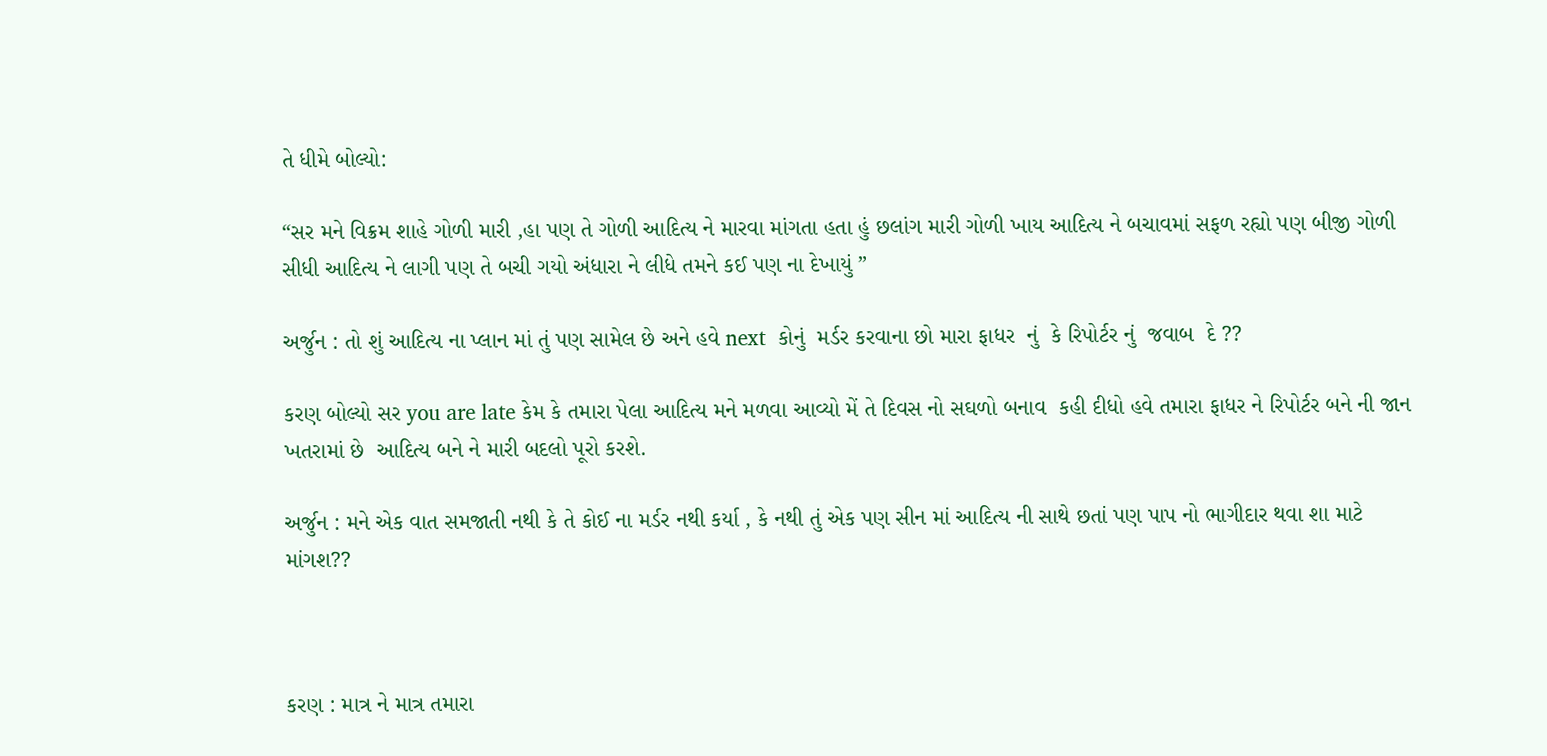તે ધીમે બોલ્યો:

“સર મને વિક્રમ શાહે ગોળી મારી ,હા પણ તે ગોળી આદિત્ય ને મારવા માંગતા હતા હું છલાંગ મારી ગોળી ખાય આદિત્ય ને બચાવમાં સફળ રહ્યો પણ બીજી ગોળી સીધી આદિત્ય ને લાગી પણ તે બચી ગયો અંધારા ને લીધે તમને કઈ પણ ના દેખાયું ”

અર્જુન : તો શું આદિત્ય ના પ્લાન માં તું પણ સામેલ છે અને હવે next  કોનું  મર્ડર કરવાના છો મારા ફાધર  નું  કે રિપોર્ટર નું  જવાબ  દે ??

કરણ બોલ્યો સર you are late કેમ કે તમારા પેલા આદિત્ય મને મળવા આવ્યો મેં તે દિવસ નો સઘળો બનાવ  કહી દીધો હવે તમારા ફાધર ને રિપોર્ટર બને ની જાન ખતરામાં છે  આદિત્ય બને ને મારી બદલો પૂરો કરશે.

અર્જુન : મને એક વાત સમજાતી નથી કે તે કોઈ ના મર્ડર નથી કર્યા , કે નથી તું એક પણ સીન માં આદિત્ય ની સાથે છતાં પણ પાપ નો ભાગીદાર થવા શા માટે માંગશ??



કરણ : માત્ર ને માત્ર તમારા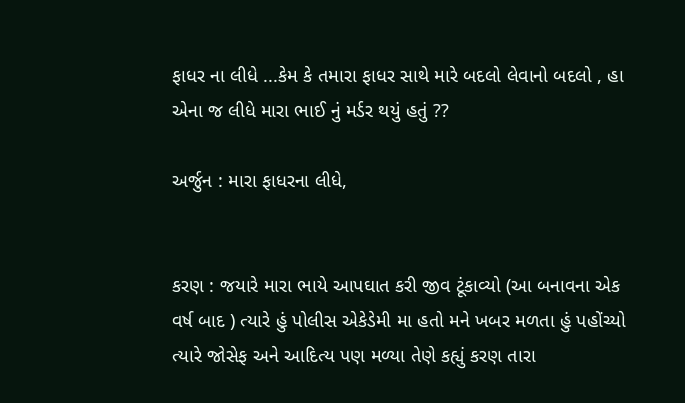ફાધર ના લીધે ...કેમ કે તમારા ફાધર સાથે મારે બદલો લેવાનો બદલો , હા એના જ લીધે મારા ભાઈ નું મર્ડર થયું હતું ??

અર્જુન : મારા ફાધરના લીધે,


કરણ : જયારે મારા ભાયે આપઘાત કરી જીવ ટૂંકાવ્યો (આ બનાવના એક વર્ષ બાદ ) ત્યારે હું પોલીસ એકેડેમી મા હતો મને ખબર મળતા હું પહોંચ્યો ત્યારે જોસેફ અને આદિત્ય પણ મળ્યા તેણે કહ્યું કરણ તારા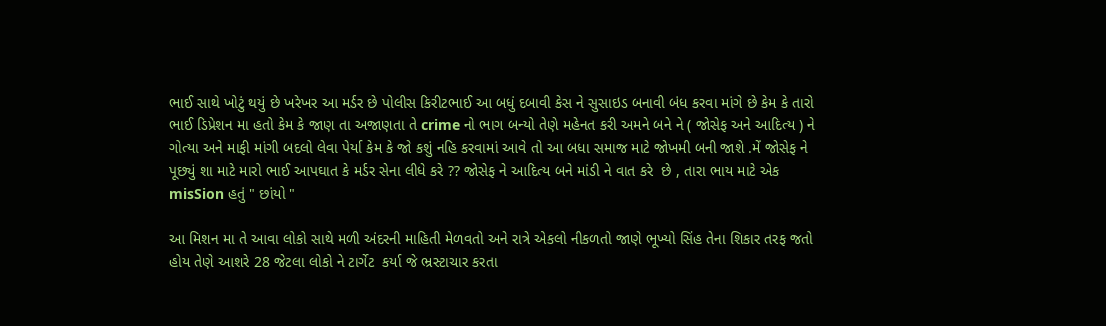ભાઈ સાથે ખોટું થયું છે ખરેખર આ મર્ડર છે પોલીસ કિરીટભાઈ આ બધું દબાવી કેસ ને સુસાઇડ બનાવી બંધ કરવા માંગે છે કેમ કે તારો ભાઈ ડિપ્રેશન મા હતો કેમ કે જાણ તા અજાણતા તે crime નો ભાગ બન્યો તેણે મહેનત કરી અમને બને ને ( જોસેફ અને આદિત્ય ) ને ગોત્યા અને માફી માંગી બદલો લેવા પેર્યા કેમ કે જો કશું નહિ કરવામાં આવે તો આ બધા સમાજ માટે જોખમી બની જાશે .મેં જોસેફ ને પૂછ્યું શા માટે મારો ભાઈ આપઘાત કે મર્ડર સેના લીધે કરે ?? જોસેફ ને આદિત્ય બને માંડી ને વાત કરે  છે , તારા ભાય માટે એક misSion હતું " છાંયો "

આ મિશન મા તે આવા લોકો સાથે મળી અંદરની માહિતી મેળવતો અને રાત્રે એકલો નીકળતો જાણે ભૂખ્યો સિંહ તેના શિકાર તરફ જતો હોય તેણે આશરે 28 જેટલા લોકો ને ટાર્ગેટ  કર્યા જે ભ્રસ્ટાચાર કરતા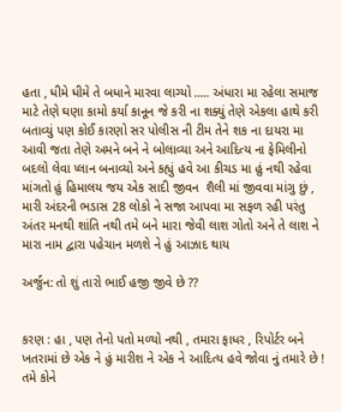હતા , ધીમે ધીમે તે બધાને મારવા લાગ્યો ..... અંધારા મા રહેલા સમાજ માટે તેણે ઘણા કામો કર્યા કાનૂન જે કરી ના શક્યું તેણે એકલા હાથે કરી બતાવ્યું પણ કોઈ કારણો સર પોલીસ ની ટીમ તેને શક ના દાયરા મા આવી જતા તેણે અમને બને ને બોલાવ્યા અને આદિત્ય ના ફેમિલીનો બદલો લેવા પ્લાન બનાવ્યો અને કહ્યું હવે આ કીચડ મા હું નથી રહેવા માંગતો હું હિમાલય જય એક સાદી જીવન  શૈલી માં જીવવા માંગુ છું , મારી અંદરની ભડાસ 28 લોકો ને સજા આપવા મા સફળ રહી પરંતુ અંતર મનથી શાંતિ નથી તમે બને મારા જેવી લાશ ગોતો અને તે લાશ ને મારા નામ દ્વારા પહેચાન મળશે ને હું આઝાદ થાય

અર્જુન: તો શું તારો ભાઈ હજી જીવે છે ??


કરણ : હા , પણ તેનો પતો મળ્યો નથી , તમારા ફાધર , રિપોર્ટર બને ખતરામાં છે એક ને હું મારીશ ને એક ને આદિત્ય હવે જોવા નું તમારે છે ! તમે કોને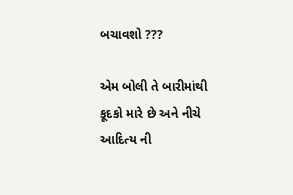બચાવશો ???

એમ બોલી તે બારીમાંથી કૂદકો મારે છે અને નીચે આદિત્ય ની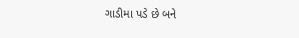ગાડીમા પડે છે બને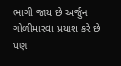ભાગી જાય છે અર્જુન ગોળીમારવા પ્રયાશ કરે છે પણ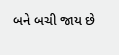બને બચી જાય છે